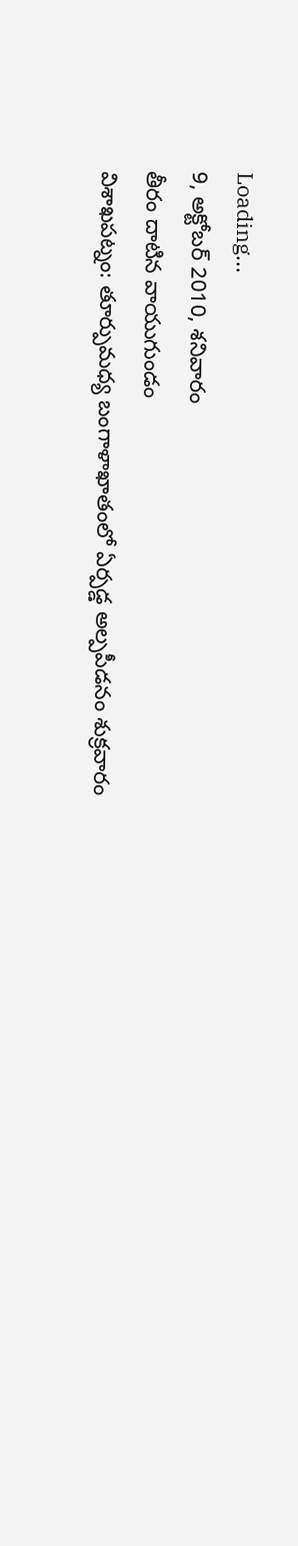Loading...
9, అక్టోబర్ 2010, శనివారం
తీరం దాటిన వాయుగుండం
విశాఖపట్నం: తూర్పుమధ్య బంగాళాఖాతంలో ఏర్పడ్డ అల్పపీడనం శుక్రవారం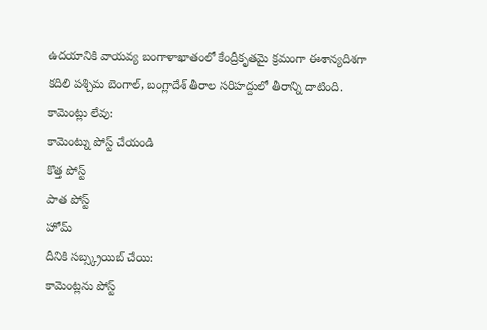ఉదయానికి వాయవ్య బంగాళాఖాతంలో కేంద్రీకృతమై క్రమంగా ఈశాన్యదిశగా కదిలి పశ్చిమ బెంగాల్, బంగ్లాదేశ్ తీరాల సరిహద్దులో తీరాన్ని దాటింది.
కామెంట్లు లేవు:
కామెంట్ను పోస్ట్ చేయండి
కొత్త పోస్ట్
పాత పోస్ట్
హోమ్
దీనికి సబ్స్క్రయిబ్ చేయి:
కామెంట్లను పోస్ట్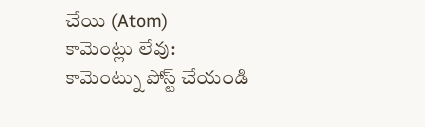చేయి (Atom)
కామెంట్లు లేవు:
కామెంట్ను పోస్ట్ చేయండి